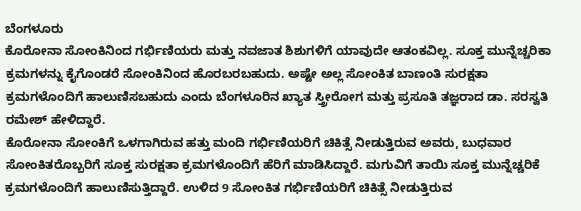ಬೆಂಗಳೂರು
ಕೊರೋನಾ ಸೋಂಕಿನಿಂದ ಗರ್ಭಿಣಿಯರು ಮತ್ತು ನವಜಾತ ಶಿಶುಗಳಿಗೆ ಯಾವುದೇ ಆತಂಕವಿಲ್ಲ. ಸೂಕ್ತ ಮುನ್ನೆಚ್ಚರಿಕಾ ಕ್ರಮಗಳನ್ನು ಕೈಗೊಂಡರೆ ಸೋಂಕಿನಿಂದ ಹೊರಬರಬಹುದು. ಅಷ್ಟೇ ಅಲ್ಲ ಸೋಂಕಿತ ಬಾಣಂತಿ ಸುರಕ್ಷತಾ ಕ್ರಮಗಳೊಂದಿಗೆ ಹಾಲುಣಿಸಬಹುದು ಎಂದು ಬೆಂಗಳೂರಿನ ಖ್ಯಾತ ಸ್ತ್ರೀರೋಗ ಮತ್ತು ಪ್ರಸೂತಿ ತಜ್ಞರಾದ ಡಾ. ಸರಸ್ವತಿ ರಮೇಶ್ ಹೇಳಿದ್ದಾರೆ.
ಕೊರೋನಾ ಸೋಂಕಿಗೆ ಒಳಗಾಗಿರುವ ಹತ್ತು ಮಂದಿ ಗರ್ಭಿಣಿಯರಿಗೆ ಚಿಕಿತ್ಸೆ ನೀಡುತ್ತಿರುವ ಅವರು, ಬುಧವಾರ ಸೋಂಕಿತರೊಬ್ಬರಿಗೆ ಸೂಕ್ತ ಸುರಕ್ಷತಾ ಕ್ರಮಗಳೊಂದಿಗೆ ಹೆರಿಗೆ ಮಾಡಿಸಿದ್ದಾರೆ. ಮಗುವಿಗೆ ತಾಯಿ ಸೂಕ್ತ ಮುನ್ನೆಚ್ಚರಿಕೆ ಕ್ರಮಗಳೊಂದಿಗೆ ಹಾಲುಣಿಸುತ್ತಿದ್ದಾರೆ. ಉಳಿದ 9 ಸೋಂಕಿತ ಗರ್ಭಿಣಿಯರಿಗೆ ಚಿಕಿತ್ಸೆ ನೀಡುತ್ತಿರುವ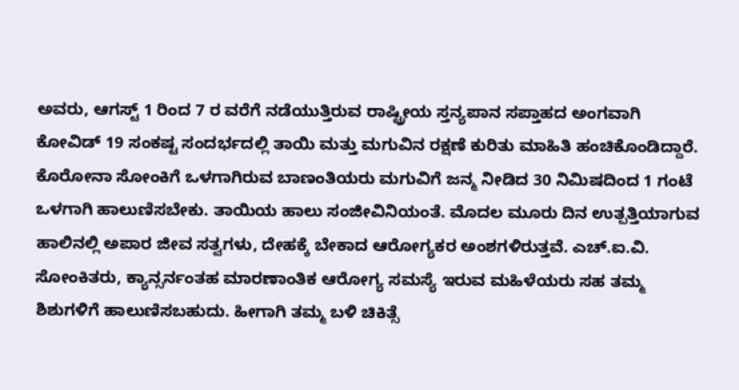ಅವರು, ಆಗಸ್ಟ್ 1 ರಿಂದ 7 ರ ವರೆಗೆ ನಡೆಯುತ್ತಿರುವ ರಾಷ್ಟ್ರೀಯ ಸ್ತನ್ಯಪಾನ ಸಪ್ತಾಹದ ಅಂಗವಾಗಿ ಕೋವಿಡ್ 19 ಸಂಕಷ್ಟ ಸಂದರ್ಭದಲ್ಲಿ ತಾಯಿ ಮತ್ತು ಮಗುವಿನ ರಕ್ಷಣೆ ಕುರಿತು ಮಾಹಿತಿ ಹಂಚಿಕೊಂಡಿದ್ದಾರೆ.
ಕೊರೋನಾ ಸೋಂಕಿಗೆ ಒಳಗಾಗಿರುವ ಬಾಣಂತಿಯರು ಮಗುವಿಗೆ ಜನ್ಮ ನೀಡಿದ 30 ನಿಮಿಷದಿಂದ 1 ಗಂಟೆ ಒಳಗಾಗಿ ಹಾಲುಣಿಸಬೇಕು. ತಾಯಿಯ ಹಾಲು ಸಂಜೀವಿನಿಯಂತೆ. ಮೊದಲ ಮೂರು ದಿನ ಉತ್ಪತ್ತಿಯಾಗುವ ಹಾಲಿನಲ್ಲಿ ಅಪಾರ ಜೀವ ಸತ್ವಗಳು, ದೇಹಕ್ಕೆ ಬೇಕಾದ ಆರೋಗ್ಯಕರ ಅಂಶಗಳಿರುತ್ತವೆ. ಎಚ್.ಐ.ವಿ. ಸೋಂಕಿತರು, ಕ್ಯಾನ್ಸರ್ನಂತಹ ಮಾರಣಾಂತಿಕ ಆರೋಗ್ಯ ಸಮಸ್ಯೆ ಇರುವ ಮಹಿಳೆಯರು ಸಹ ತಮ್ಮ ಶಿಶುಗಳಿಗೆ ಹಾಲುಣಿಸಬಹುದು. ಹೀಗಾಗಿ ತಮ್ಮ ಬಳಿ ಚಿಕಿತ್ಸೆ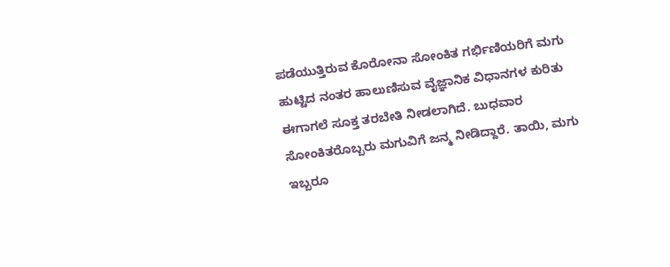ಪಡೆಯುತ್ತಿರುವ ಕೊರೋನಾ ಸೋಂಕಿತ ಗರ್ಭಿಣಿಯರಿಗೆ ಮಗು ಹುಟ್ಟಿದ ನಂತರ ಹಾಲುಣಿಸುವ ವೈಜ್ಞಾನಿಕ ವಿಧಾನಗಳ ಕುರಿತು ಈಗಾಗಲೆ ಸೂಕ್ತ ತರಬೇತಿ ನೀಡಲಾಗಿದೆ. ಬುಧವಾರ ಸೋಂಕಿತರೊಬ್ಬರು ಮಗುವಿಗೆ ಜನ್ಮ ನೀಡಿದ್ದಾರೆ. ತಾಯಿ, ಮಗು ಇಬ್ಬರೂ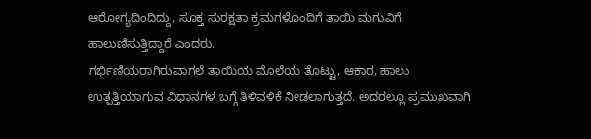ಆರೋಗ್ಯದಿಂದಿದ್ದು, ಸೂಕ್ತ ಸುರಕ್ಷತಾ ಕ್ರಮಗಳೊಂದಿಗೆ ತಾಯಿ ಮಗುವಿಗೆ ಹಾಲುಣಿಸುತ್ತಿದ್ದಾರೆ ಎಂದರು.
ಗರ್ಭಿಣಿಯರಾಗಿರುವಾಗಲೆ ತಾಯಿಯ ಮೊಲೆಯ ತೊಟ್ಟು, ಆಕಾರ, ಹಾಲು ಉತ್ಪತ್ತಿಯಾಗುವ ವಿಧಾನಗಳ ಬಗ್ಗೆ ತಿಳಿವಳಿಕೆ ನೀಡಲಾಗುತ್ತದೆ. ಅದರಲ್ಲೂ ಪ್ರಮುಖವಾಗಿ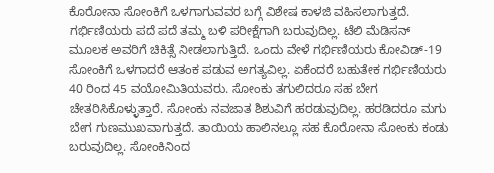ಕೊರೋನಾ ಸೋಂಕಿಗೆ ಒಳಗಾಗುವವರ ಬಗ್ಗೆ ವಿಶೇಷ ಕಾಳಜಿ ವಹಿಸಲಾಗುತ್ತದೆ. ಗರ್ಭಿಣಿಯರು ಪದೆ ಪದೆ ತಮ್ಮ ಬಳಿ ಪರೀಕ್ಷೆಗಾಗಿ ಬರುವುದಿಲ್ಲ. ಟೆಲಿ ಮೆಡಿಸನ್ ಮೂಲಕ ಅವರಿಗೆ ಚಿಕಿತ್ಸೆ ನೀಡಲಾಗುತ್ತಿದೆ. ಒಂದು ವೇಳೆ ಗರ್ಭಿಣಿಯರು ಕೋವಿಡ್-19 ಸೋಂಕಿಗೆ ಒಳಗಾದರೆ ಆತಂಕ ಪಡುವ ಅಗತ್ಯವಿಲ್ಲ. ಏಕೆಂದರೆ ಬಹುತೇಕ ಗರ್ಭಿಣಿಯರು 40 ರಿಂದ 45 ವಯೋಮಿತಿಯವರು. ಸೋಂಕು ತಗುಲಿದರೂ ಸಹ ಬೇಗ ಚೇತರಿಸಿಕೊಳ್ಳುತ್ತಾರೆ. ಸೋಂಕು ನವಜಾತ ಶಿಶುವಿಗೆ ಹರಡುವುದಿಲ್ಲ. ಹರಡಿದರೂ ಮಗು ಬೇಗ ಗುಣಮುಖವಾಗುತ್ತದೆ. ತಾಯಿಯ ಹಾಲಿನಲ್ಲೂ ಸಹ ಕೊರೋನಾ ಸೋಂಕು ಕಂಡು ಬರುವುದಿಲ್ಲ. ಸೋಂಕಿನಿಂದ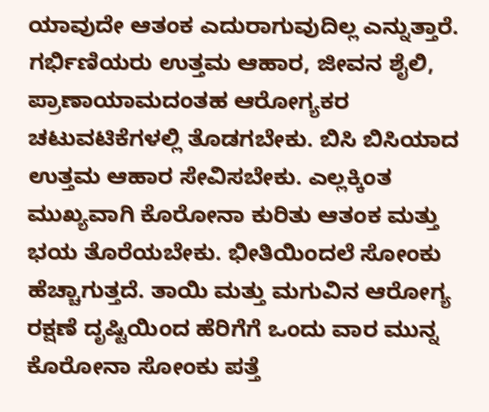ಯಾವುದೇ ಆತಂಕ ಎದುರಾಗುವುದಿಲ್ಲ ಎನ್ನುತ್ತಾರೆ.
ಗರ್ಭಿಣಿಯರು ಉತ್ತಮ ಆಹಾರ, ಜೀವನ ಶೈಲಿ, ಪ್ರಾಣಾಯಾಮದಂತಹ ಆರೋಗ್ಯಕರ ಚಟುವಟಿಕೆಗಳಲ್ಲಿ ತೊಡಗಬೇಕು. ಬಿಸಿ ಬಿಸಿಯಾದ ಉತ್ತಮ ಆಹಾರ ಸೇವಿಸಬೇಕು. ಎಲ್ಲಕ್ಕಿಂತ ಮುಖ್ಯವಾಗಿ ಕೊರೋನಾ ಕುರಿತು ಆತಂಕ ಮತ್ತು ಭಯ ತೊರೆಯಬೇಕು. ಭೀತಿಯಿಂದಲೆ ಸೋಂಕು ಹೆಚ್ಚಾಗುತ್ತದೆ. ತಾಯಿ ಮತ್ತು ಮಗುವಿನ ಆರೋಗ್ಯ ರಕ್ಷಣೆ ದೃಷ್ಟಿಯಿಂದ ಹೆರಿಗೆಗೆ ಒಂದು ವಾರ ಮುನ್ನ ಕೊರೋನಾ ಸೋಂಕು ಪತ್ತೆ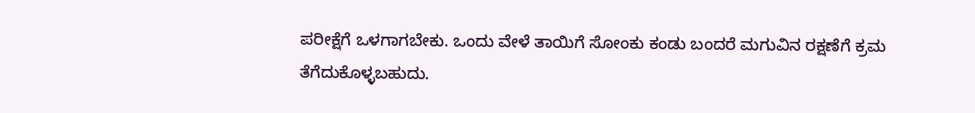ಪರೀಕ್ಷೆಗೆ ಒಳಗಾಗಬೇಕು. ಒಂದು ವೇಳೆ ತಾಯಿಗೆ ಸೋಂಕು ಕಂಡು ಬಂದರೆ ಮಗುವಿನ ರಕ್ಷಣೆಗೆ ಕ್ರಮ ತೆಗೆದುಕೊಳ್ಳಬಹುದು.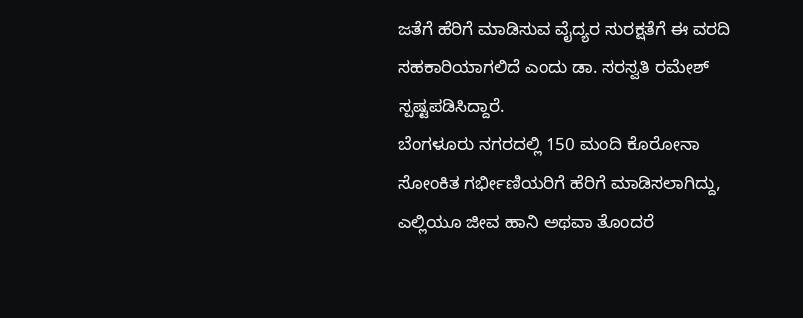ಜತೆಗೆ ಹೆರಿಗೆ ಮಾಡಿಸುವ ವೈದ್ಯರ ಸುರಕ್ಷತೆಗೆ ಈ ವರದಿ ಸಹಕಾರಿಯಾಗಲಿದೆ ಎಂದು ಡಾ. ಸರಸ್ವತಿ ರಮೇಶ್ ಸ್ಪಷ್ಟಪಡಿಸಿದ್ದಾರೆ.
ಬೆಂಗಳೂರು ನಗರದಲ್ಲಿ 150 ಮಂದಿ ಕೊರೋನಾ ಸೋಂಕಿತ ಗರ್ಭೀಣಿಯರಿಗೆ ಹೆರಿಗೆ ಮಾಡಿಸಲಾಗಿದ್ದು, ಎಲ್ಲಿಯೂ ಜೀವ ಹಾನಿ ಅಥವಾ ತೊಂದರೆ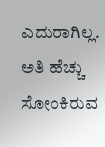ಎದುರಾಗಿಲ್ಲ. ಅತಿ ಹೆಚ್ಚು ಸೋಂಕಿರುವ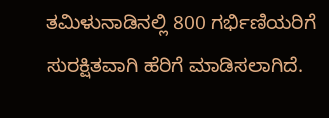ತಮಿಳುನಾಡಿನಲ್ಲಿ 800 ಗರ್ಭಿಣಿಯರಿಗೆ ಸುರಕ್ಷಿತವಾಗಿ ಹೆರಿಗೆ ಮಾಡಿಸಲಾಗಿದೆ.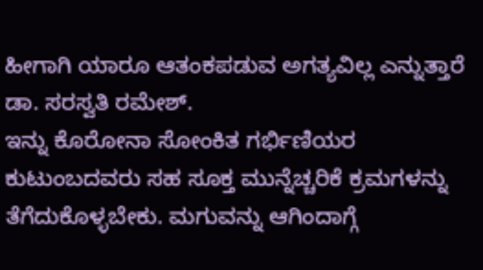ಹೀಗಾಗಿ ಯಾರೂ ಆತಂಕಪಡುವ ಅಗತ್ಯವಿಲ್ಲ ಎನ್ನುತ್ತಾರೆ ಡಾ. ಸರಸ್ವತಿ ರಮೇಶ್.
ಇನ್ನು ಕೊರೋನಾ ಸೋಂಕಿತ ಗರ್ಭಿಣಿಯರ ಕುಟುಂಬದವರು ಸಹ ಸೂಕ್ತ ಮುನ್ನೆಚ್ಚರಿಕೆ ಕ್ರಮಗಳನ್ನು ತೆಗೆದುಕೊಳ್ಳಬೇಕು. ಮಗುವನ್ನು ಆಗಿಂದಾಗ್ಗೆ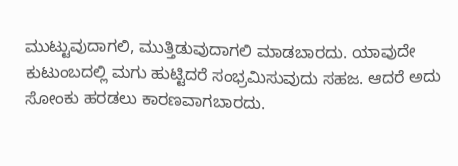ಮುಟ್ಟುವುದಾಗಲಿ, ಮುತ್ತಿಡುವುದಾಗಲಿ ಮಾಡಬಾರದು. ಯಾವುದೇ ಕುಟುಂಬದಲ್ಲಿ ಮಗು ಹುಟ್ಟಿದರೆ ಸಂಭ್ರಮಿಸುವುದು ಸಹಜ. ಆದರೆ ಅದು ಸೋಂಕು ಹರಡಲು ಕಾರಣವಾಗಬಾರದು.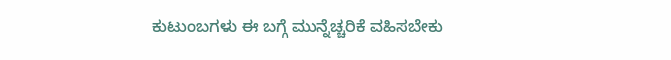ಕುಟುಂಬಗಳು ಈ ಬಗ್ಗೆ ಮುನ್ನೆಚ್ಚರಿಕೆ ವಹಿಸಬೇಕು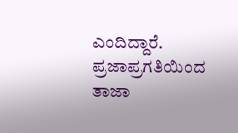ಎಂದಿದ್ದಾರೆ.
ಪ್ರಜಾಪ್ರಗತಿಯಿಂದ ತಾಜಾ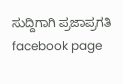ಸುದ್ದಿಗಾಗಿ ಪ್ರಜಾಪ್ರಗತಿ facebook page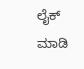ಲೈಕ್ ಮಾಡಿ